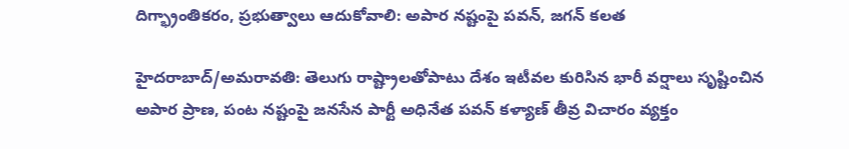దిగ్భ్రాంతికరం, ప్రభుత్వాలు ఆదుకోవాలి: అపార నష్టంపై పవన్, జగన్ కలత

హైదరాబాద్/అమరావతి: తెలుగు రాష్ట్రాలతోపాటు దేశం ఇటీవల కురిసిన భారీ వర్షాలు సృష్టించిన అపార ప్రాణ, పంట నష్టంపై జనసేన పార్టీ అధినేత పవన్ కళ్యాణ్ తీవ్ర విచారం వ్యక్తం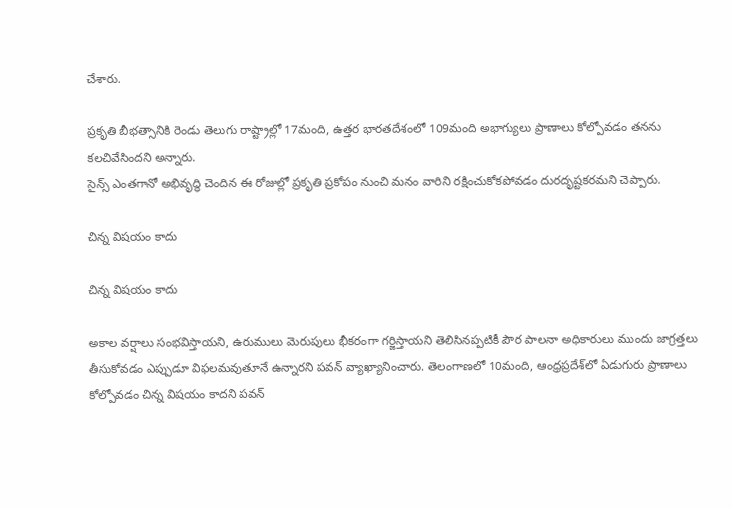చేశారు.

ప్రకృతి బీభత్సానికి రెండు తెలుగు రాష్ట్రాల్లో 17మంది, ఉత్తర భారతదేశంలో 109మంది అభాగ్యులు ప్రాణాలు కోల్పోవడం తనను కలచివేసిందని అన్నారు.
సైన్స్ ఎంతగానో అభివృద్ధి చెందిన ఈ రోజుల్లో ప్రకృతి ప్రకోపం నుంచి మనం వారిని రక్షించుకోకపోవడం దురదృష్టకరమని చెప్పారు.

చిన్న విషయం కాదు

చిన్న విషయం కాదు

అకాల వర్షాలు సంభవిస్తాయని, ఉరుములు మెరుపులు భీకరంగా గర్జిస్తాయని తెలిసినప్పటికీ పౌర పాలనా అధికారులు ముందు జాగ్రత్తలు తీసుకోవడం ఎప్పుడూ విఫలమవుతూనే ఉన్నారని పవన్ వ్యాఖ్యానించారు. తెలంగాణలో 10మంది, ఆంధ్రప్రదేశ్‌లో ఏడుగురు ప్రాణాలు కోల్పోవడం చిన్న విషయం కాదని పవన్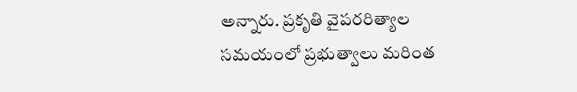అన్నారు. ప్రకృతి వైపరరిత్యాల సమయంలో ప్రభుత్వాలు మరింత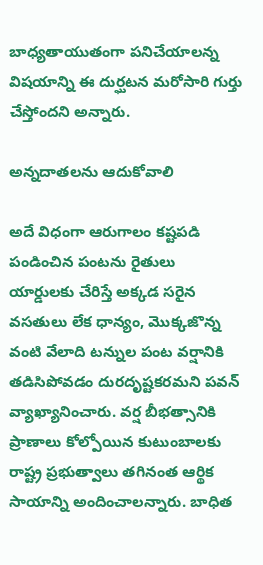బాధ్యతాయుతంగా పనిచేయాలన్న విషయాన్ని ఈ దుర్ఘటన మరోసారి గుర్తు చేస్తోందని అన్నారు.

అన్నదాతలను ఆదుకోవాలి

అదే విధంగా ఆరుగాలం కష్టపడి పండించిన పంటను రైతులు యార్డులకు చేరిస్తే అక్కడ సరైన వసతులు లేక ధాన్యం, మొక్కజొన్న వంటి వేలాది టన్నుల పంట వర్షానికి తడిసిపోవడం దురదృష్టకరమని పవన్ వ్యాఖ్యానించారు. వర్ష బీభత్సానికి ప్రాణాలు కోల్పోయిన కుటుంబాలకు రాష్ట్ర ప్రభుత్వాలు తగినంత ఆర్థిక సాయాన్ని అందించాలన్నారు. బాధిత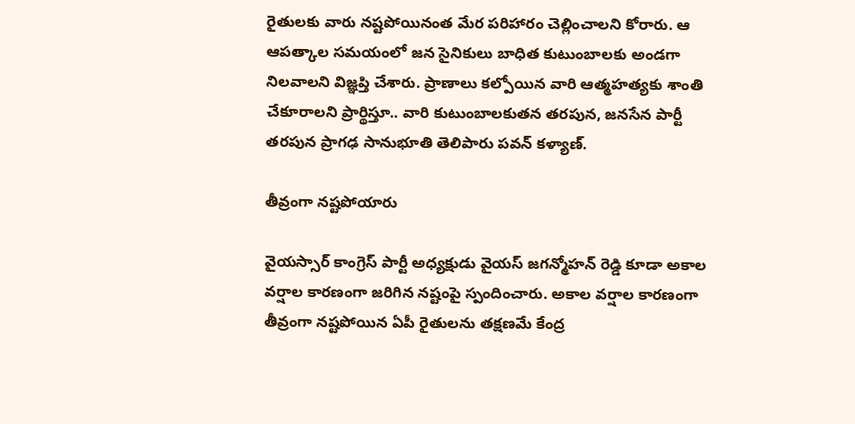రైతులకు వారు నష్టపోయినంత మేర పరిహారం చెల్లించాలని కోరారు. ఆ ఆపత్కాల సమయంలో జన సైనికులు బాధిత కుటుంబాలకు అండగా నిలవాలని విజ్ఞప్తి చేశారు. ప్రాణాలు కల్పోయిన వారి ఆత్మహత్యకు శాంతి చేకూరాలని ప్రార్థిస్తూ.. వారి కుటుంబాలకుతన తరపున, జనసేన పార్టీ తరపున ప్రాగఢ సానుభూతి తెలిపారు పవన్ కళ్యాణ్.

తీవ్రంగా నష్టపోయారు

వైయస్సార్ కాంగ్రెస్ పార్టీ అధ్యక్షుడు వైయస్ జగన్మోహన్ రెడ్డి కూడా అకాల వర్షాల కారణంగా జరిగిన నష్టంపై స్పందించారు. అకాల వర్షాల కారణంగా తీవ్రంగా నష్టపోయిన ఏపీ రైతులను తక్షణమే కేంద్ర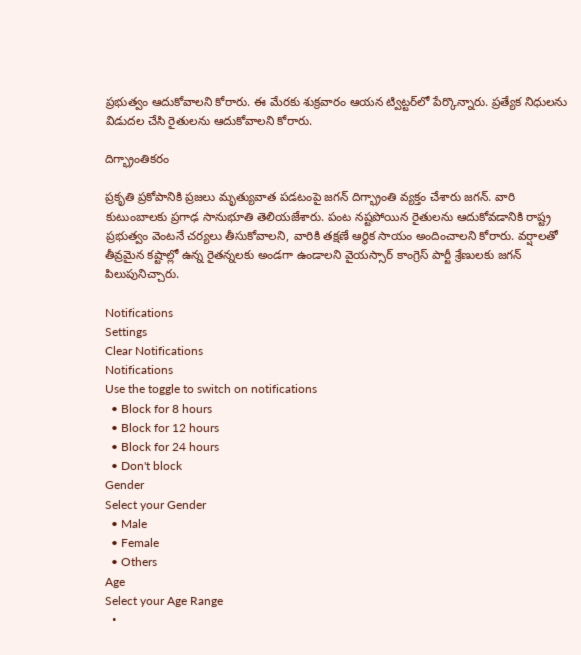ప్రభుత్వం ఆదుకోవాలని కోరారు. ఈ మేరకు శుక్రవారం ఆయన ట్విట్టర్‌లో పేర్కొన్నారు. ప్రత్యేక నిధులను విడుదల చేసి రైతులను ఆదుకోవాలని కోరారు.

దిగ్భ్రాంతికరం

ప్రకృతి ప్రకోపానికి ప్రజలు మృత్యువాత పడటంపై జగన్ దిగ్భ్రాంతి వ్యక్తం చేశారు జగన్. వారి కుటుంబాలకు ప్రగాఢ సానుభూతి తెలియజేశారు. పంట నష్టపోయిన రైతులను ఆదుకోవడానికి రాష్ట్ర ప్రభుత్వం వెంటనే చర్యలు తీసుకోవాలని, వారికి తక్షణే ఆర్థిక సాయం అందించాలని కోరారు. వర్షాలతో తీవ్రమైన కష్టాల్లో ఉన్న రైతన్నలకు అండగా ఉండాలని వైయస్సార్ కాంగ్రెస్ పార్టీ శ్రేణులకు జగన్ పిలుపునిచ్చారు.

Notifications
Settings
Clear Notifications
Notifications
Use the toggle to switch on notifications
  • Block for 8 hours
  • Block for 12 hours
  • Block for 24 hours
  • Don't block
Gender
Select your Gender
  • Male
  • Female
  • Others
Age
Select your Age Range
  •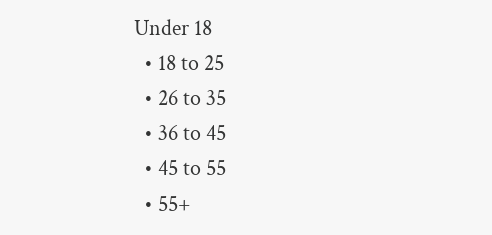Under 18
  • 18 to 25
  • 26 to 35
  • 36 to 45
  • 45 to 55
  • 55+